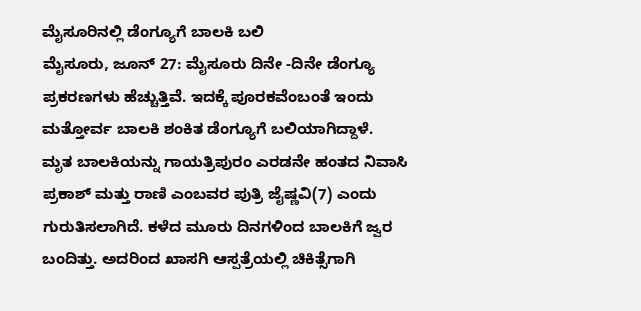ಮೈಸೂರಿನಲ್ಲಿ ಡೆಂಗ್ಯೂಗೆ ಬಾಲಕಿ ಬಲಿ
ಮೈಸೂರು, ಜೂನ್ 27: ಮೈಸೂರು ದಿನೇ -ದಿನೇ ಡೆಂಗ್ಯೂ ಪ್ರಕರಣಗಳು ಹೆಚ್ಚುತ್ತಿವೆ. ಇದಕ್ಕೆ ಪೂರಕವೆಂಬಂತೆ ಇಂದು ಮತ್ತೋರ್ವ ಬಾಲಕಿ ಶಂಕಿತ ಡೆಂಗ್ಯೂಗೆ ಬಲಿಯಾಗಿದ್ದಾಳೆ.
ಮೃತ ಬಾಲಕಿಯನ್ನು ಗಾಯತ್ರಿಪುರಂ ಎರಡನೇ ಹಂತದ ನಿವಾಸಿ ಪ್ರಕಾಶ್ ಮತ್ತು ರಾಣಿ ಎಂಬವರ ಪುತ್ರಿ ಜೈಷ್ಣವಿ(7) ಎಂದು ಗುರುತಿಸಲಾಗಿದೆ. ಕಳೆದ ಮೂರು ದಿನಗಳಿಂದ ಬಾಲಕಿಗೆ ಜ್ವರ ಬಂದಿತ್ತು. ಅದರಿಂದ ಖಾಸಗಿ ಆಸ್ಪತ್ರೆಯಲ್ಲಿ ಚಿಕಿತ್ಸೆಗಾಗಿ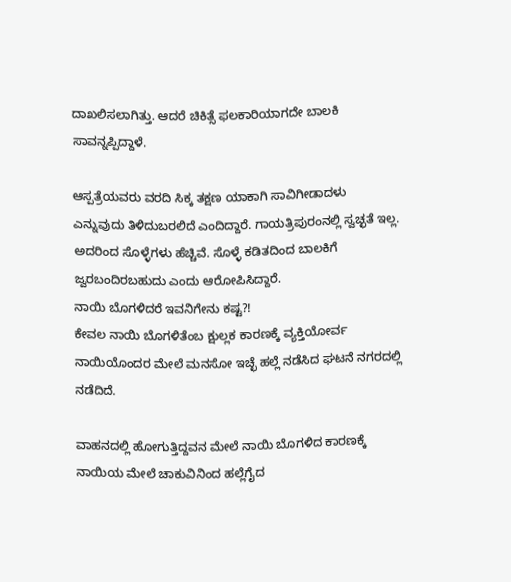ದಾಖಲಿಸಲಾಗಿತ್ತು. ಆದರೆ ಚಿಕಿತ್ಸೆ ಫಲಕಾರಿಯಾಗದೇ ಬಾಲಕಿ ಸಾವನ್ನಪ್ಪಿದ್ದಾಳೆ.

ಆಸ್ಪತ್ರೆಯವರು ವರದಿ ಸಿಕ್ಕ ತಕ್ಷಣ ಯಾಕಾಗಿ ಸಾವಿಗೀಡಾದಳು ಎನ್ನುವುದು ತಿಳಿದುಬರಲಿದೆ ಎಂದಿದ್ದಾರೆ. ಗಾಯತ್ರಿಪುರಂನಲ್ಲಿ ಸ್ವಚ್ಛತೆ ಇಲ್ಲ. ಅದರಿಂದ ಸೊಳ್ಳೆಗಳು ಹೆಚ್ಚಿವೆ. ಸೊಳ್ಳೆ ಕಡಿತದಿಂದ ಬಾಲಕಿಗೆ ಜ್ವರಬಂದಿರಬಹುದು ಎಂದು ಆರೋಪಿಸಿದ್ದಾರೆ.
ನಾಯಿ ಬೊಗಳಿದರೆ ಇವನಿಗೇನು ಕಷ್ಟ?!
ಕೇವಲ ನಾಯಿ ಬೊಗಳಿತೆಂಬ ಕ್ಷುಲ್ಲಕ ಕಾರಣಕ್ಕೆ ವ್ಯಕ್ತಿಯೋರ್ವ ನಾಯಿಯೊಂದರ ಮೇಲೆ ಮನಸೋ ಇಚ್ಛೆ ಹಲ್ಲೆ ನಡೆಸಿದ ಘಟನೆ ನಗರದಲ್ಲಿ ನಡೆದಿದೆ.

ವಾಹನದಲ್ಲಿ ಹೋಗುತ್ತಿದ್ದವನ ಮೇಲೆ ನಾಯಿ ಬೊಗಳಿದ ಕಾರಣಕ್ಕೆ ನಾಯಿಯ ಮೇಲೆ ಚಾಕುವಿನಿಂದ ಹಲ್ಲೆಗೈದ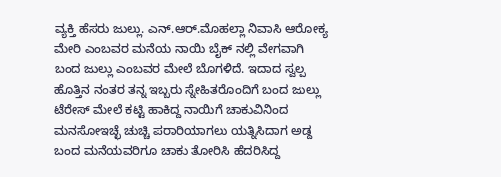ವ್ಯಕ್ತಿ ಹೆಸರು ಜುಲ್ಲು. ಎನ್.ಆರ್.ಮೊಹಲ್ಲಾ ನಿವಾಸಿ ಆರೋಕ್ಯ ಮೇರಿ ಎಂಬವರ ಮನೆಯ ನಾಯಿ ಬೈಕ್ ನಲ್ಲಿ ವೇಗವಾಗಿ ಬಂದ ಜುಲ್ಲು ಎಂಬವರ ಮೇಲೆ ಬೊಗಳಿದೆ. ಇದಾದ ಸ್ವಲ್ಪ ಹೊತ್ತಿನ ನಂತರ ತನ್ನ ಇಬ್ಬರು ಸ್ನೇಹಿತರೊಂದಿಗೆ ಬಂದ ಜುಲ್ಲು ಟೆರೇಸ್ ಮೇಲೆ ಕಟ್ಟಿ ಹಾಕಿದ್ದ ನಾಯಿಗೆ ಚಾಕುವಿನಿಂದ ಮನಸೋಇಚ್ಛೆ ಚುಚ್ಚಿ ಪರಾರಿಯಾಗಲು ಯತ್ನಿಸಿದಾಗ ಅಡ್ದ ಬಂದ ಮನೆಯವರಿಗೂ ಚಾಕು ತೋರಿಸಿ ಹೆದರಿಸಿದ್ದ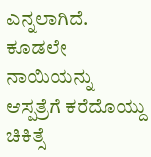ಎನ್ನಲಾಗಿದೆ.
ಕೂಡಲೇ ನಾಯಿಯನ್ನು ಆಸ್ಪತ್ರೆಗೆ ಕರೆದೊಯ್ದು ಚಿಕಿತ್ಸೆ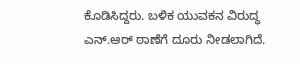ಕೊಡಿಸಿದ್ದರು. ಬಳಿಕ ಯುವಕನ ವಿರುದ್ಧ ಎನ್.ಆರ್ ಠಾಣೆಗೆ ದೂರು ನೀಡಲಾಗಿದೆ.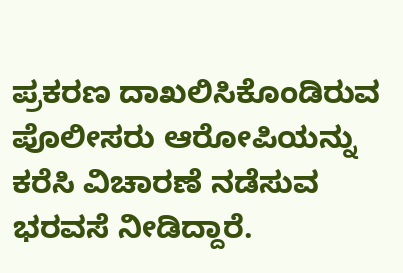ಪ್ರಕರಣ ದಾಖಲಿಸಿಕೊಂಡಿರುವ ಪೊಲೀಸರು ಆರೋಪಿಯನ್ನು ಕರೆಸಿ ವಿಚಾರಣೆ ನಡೆಸುವ ಭರವಸೆ ನೀಡಿದ್ದಾರೆ.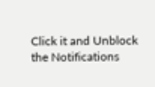Click it and Unblock the Notifications